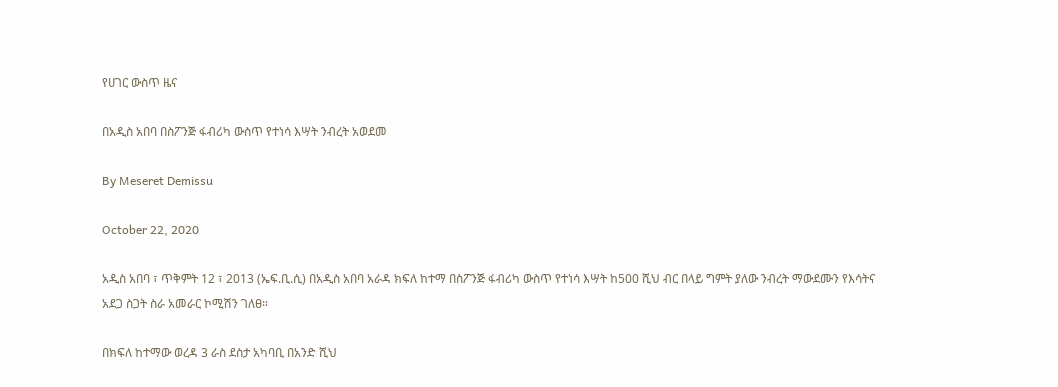የሀገር ውስጥ ዜና

በአዲስ አበባ በስፖንጅ ፋብሪካ ውስጥ የተነሳ እሣት ንብረት አወደመ

By Meseret Demissu

October 22, 2020

አዲስ አበባ ፣ ጥቅምት 12 ፣ 2013 (ኤፍ.ቢ.ሲ) በአዲስ አበባ አራዳ ክፍለ ከተማ በስፖንጅ ፋብሪካ ውስጥ የተነሳ እሣት ከ500 ሺህ ብር በላይ ግምት ያለው ንብረት ማውደሙን የእሳትና አደጋ ስጋት ስራ አመራር ኮሚሽን ገለፀ።

በክፍለ ከተማው ወረዳ 3 ራስ ደስታ አካባቢ በአንድ ሺህ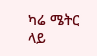ካሬ ሜትር ላይ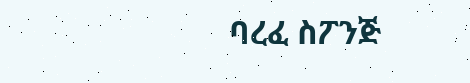ባረፈ ስፖንጅ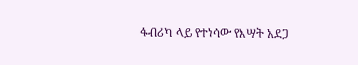ፋብሪካ ላይ የተነሳው የእሣት አደጋ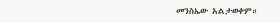መንስኤው አልታወቀም።